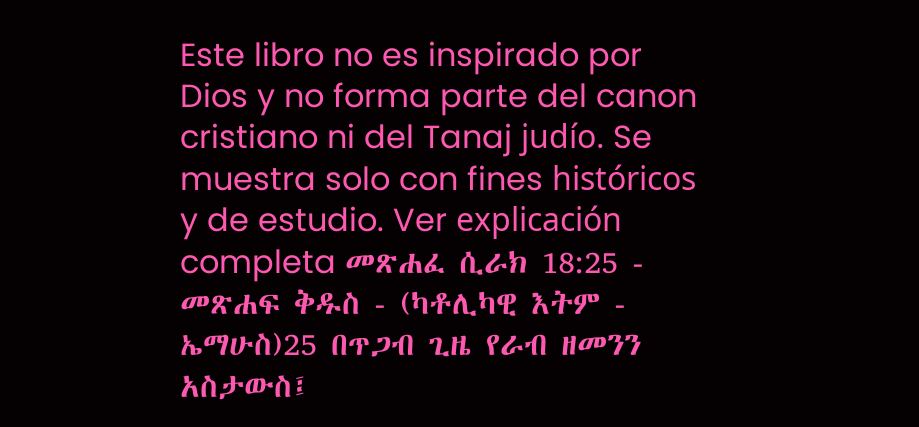Este libro no es inspirado por Dios y no forma parte del canon cristiano ni del Tanaj judío. Se muestra solo con fines históricos y de estudio. Ver explicación completa መጽሐፈ ሲራክ 18:25 - መጽሐፍ ቅዱስ - (ካቶሊካዊ እትም - ኤማሁስ)25 በጥጋብ ጊዜ የራብ ዘመንን አስታውስ፤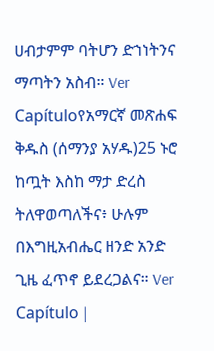ሀብታምም ባትሆን ድኀነትንና ማጣትን አስብ። Ver Capítuloየአማርኛ መጽሐፍ ቅዱስ (ሰማንያ አሃዱ)25 ኑሮ ከጧት እስከ ማታ ድረስ ትለዋወጣለችና፥ ሁሉም በእግዚአብሔር ዘንድ አንድ ጊዜ ፈጥኖ ይደረጋልና። Ver Capítulo |